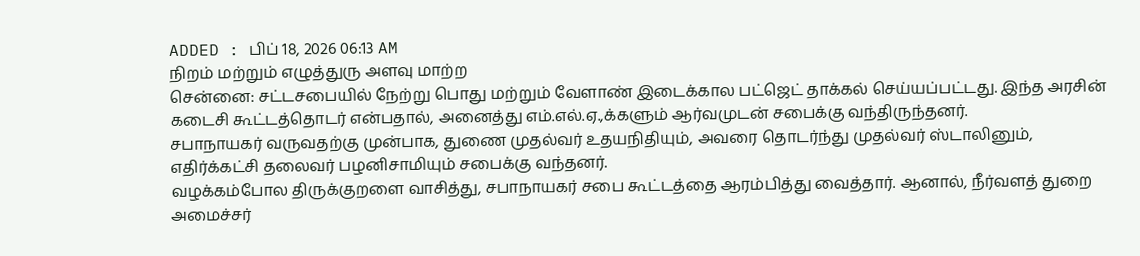ADDED : பிப் 18, 2026 06:13 AM
நிறம் மற்றும் எழுத்துரு அளவு மாற்ற
சென்னை: சட்டசபையில் நேற்று பொது மற்றும் வேளாண் இடைக்கால பட்ஜெட் தாக்கல் செய்யப்பட்டது. இந்த அரசின் கடைசி கூட்டத்தொடர் என்பதால், அனைத்து எம்.எல்.ஏ.,க்களும் ஆர்வமுடன் சபைக்கு வந்திருந்தனர்.
சபாநாயகர் வருவதற்கு முன்பாக, துணை முதல்வர் உதயநிதியும், அவரை தொடர்ந்து முதல்வர் ஸ்டாலினும், எதிர்க்கட்சி தலைவர் பழனிசாமியும் சபைக்கு வந்தனர்.
வழக்கம்போல திருக்குறளை வாசித்து, சபாநாயகர் சபை கூட்டத்தை ஆரம்பித்து வைத்தார். ஆனால், நீர்வளத் துறை அமைச்சர்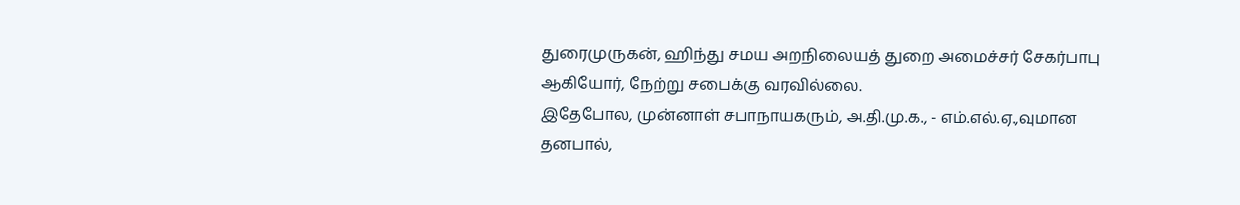துரைமுருகன், ஹிந்து சமய அறநிலையத் துறை அமைச்சர் சேகர்பாபு ஆகியோர், நேற்று சபைக்கு வரவில்லை.
இதேபோல, முன்னாள் சபாநாயகரும், அ.தி.மு.க., - எம்.எல்.ஏ.,வுமான தனபால்,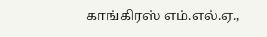காங்கிரஸ் எம்.எல்.ஏ.,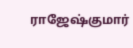ராஜேஷ்குமார்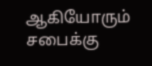ஆகியோரும் சபைக்கு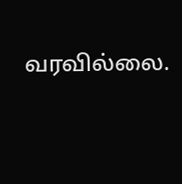வரவில்லை.